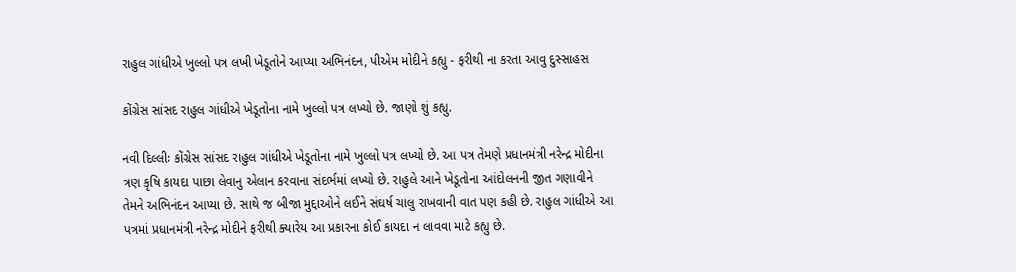રાહુલ ગાંધીએ ખુલ્લો પત્ર લખી ખેડૂતોને આપ્યા અભિનંદન, પીએમ મોદીને કહ્યુ - ફરીથી ના કરતા આવુ દુસ્સાહસ

કોંગ્રેસ સાંસદ રાહુલ ગાંધીએ ખેડૂતોના નામે ખુલ્લો પત્ર લખ્યો છે. જાણો શું કહ્યુ.

નવી દિલ્લીઃ કોંગ્રેસ સાંસદ રાહુલ ગાંધીએ ખેડૂતોના નામે ખુલ્લો પત્ર લખ્યો છે. આ પત્ર તેમણે પ્રધાનમંત્રી નરેન્દ્ર મોદીના ત્રણ કૃષિ કાયદા પાછા લેવાનુ એલાન કરવાના સંદર્ભમાં લખ્યો છે. રાહુલે આને ખેડૂતોના આંદોલનની જીત ગણાવીને તેમને અભિનંદન આપ્યા છે. સાથે જ બીજા મુદ્દાઓને લઈને સંઘર્ષ ચાલુ રાખવાની વાત પણ કહી છે. રાહુલ ગાંધીએ આ પત્રમાં પ્રધાનમંત્રી નરેન્દ્ર મોદીને ફરીથી ક્યારેય આ પ્રકારના કોઈ કાયદા ન લાવવા માટે કહ્યુ છે.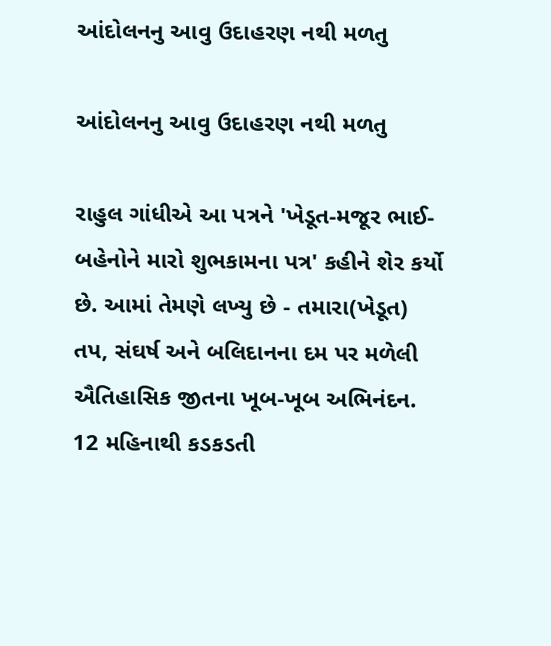આંદોલનનુ આવુ ઉદાહરણ નથી મળતુ

આંદોલનનુ આવુ ઉદાહરણ નથી મળતુ

રાહુલ ગાંધીએ આ પત્રને 'ખેડૂત-મજૂર ભાઈ-બહેનોને મારો શુભકામના પત્ર' કહીને શેર કર્યો છે. આમાં તેમણે લખ્યુ છે - તમારા(ખેડૂત) તપ, સંઘર્ષ અને બલિદાનના દમ પર મળેલી ઐતિહાસિક જીતના ખૂબ-ખૂબ અભિનંદન. 12 મહિનાથી કડકડતી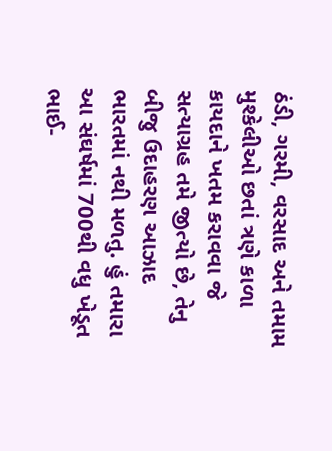ઠંડી, ગરમી, વરસાદ અને તમામ મુશ્કેલીઓ છતાં ત્રણે કાળા કાયદાને ખતમ કરાવવા જે સત્યાગ્રહ તમે જીત્યો છે, તેનુ બીજુ ઉદાહરણ આઝાદ ભારતમાં નથી મળતુ. હું તમારા આ સંઘર્ષમાં 700થી વધુ ખેડૂત ભાઈ-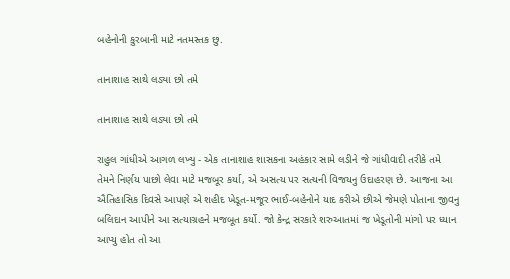બહેનોની કુરબાની માટે નતમસ્તક છુ.

તાનાશાહ સાથે લડ્યા છો તમે

તાનાશાહ સાથે લડ્યા છો તમે

રાહુલ ગાંધીએ આગળ લખ્યુ - એક તાનાશાહ શાસકના અહંકાર સામે લડીને જે ગાંધીવાદી તરીકે તમે તેમને નિર્ણય પાછો લેવા માટે મજબૂર કર્યા, એ અસત્ય પર સત્યની વિજયનુ ઉદાહરણ છે. આજના આ ઐતિહાસિક દિવસે આપણે એ શહીદ ખેડૂત-મજૂર ભાઈ-બહેનોને યાદ કરીએ છીએ જેમણે પોતાના જીવનુ બલિદાન આપીને આ સત્યાગ્રહને મજબૂત કર્યો. જો કેન્દ્ર સરકારે શરુઆતમાં જ ખેડૂતોની માંગો પર ધ્યાન આપ્યુ હોત તો આ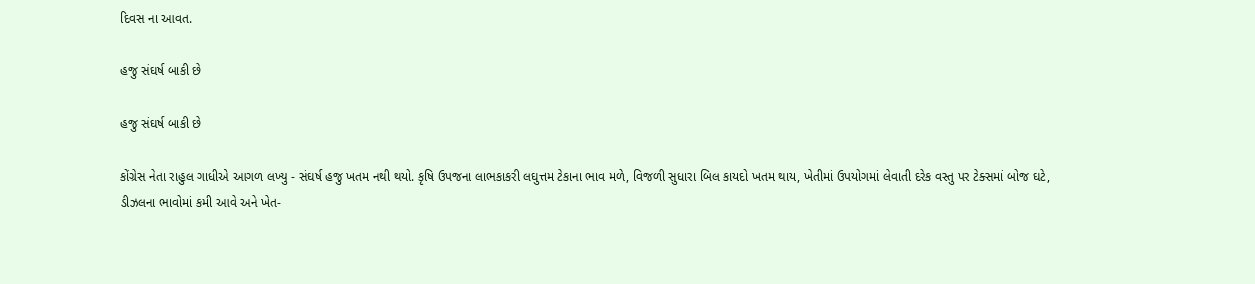દિવસ ના આવત.

હજુ સંઘર્ષ બાકી છે

હજુ સંઘર્ષ બાકી છે

કોંગ્રેસ નેતા રાહુલ ગાધીએ આગળ લખ્યુ - સંઘર્ષ હજુ ખતમ નથી થયો. કૃષિ ઉપજના લાભકાકરી લઘુત્તમ ટેકાના ભાવ મળે, વિજળી સુધારા બિલ કાયદો ખતમ થાય, ખેતીમાં ઉપયોગમાં લેવાતી દરેક વસ્તુ પર ટેક્સમાં બોજ ઘટે, ડીઝલના ભાવોમાં કમી આવે અને ખેત-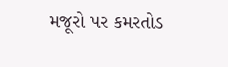મજૂરો પર કમરતોડ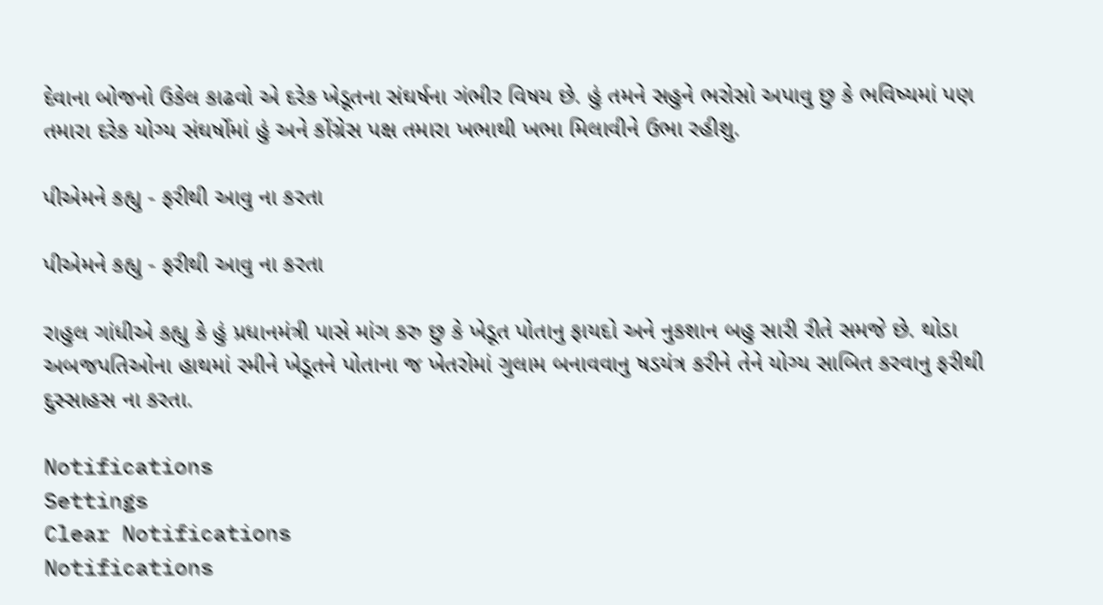દેવાના બોજનો ઉકેલ કાઢવો એ દરેક ખેડૂતના સંઘર્ષના ગંભીર વિષય છે. હું તમને સહુને ભરોસો અપાવુ છુ કે ભવિષ્યમાં પણ તમારા દરેક યોગ્ય સંઘર્ષોમાં હું અને કોંગ્રેસ પક્ષ તમારા ખભાથી ખભા મિલાવીને ઉભા રહીશુ.

પીએમને કહ્યુ - ફરીથી આવુ ના કરતા

પીએમને કહ્યુ - ફરીથી આવુ ના કરતા

રાહુલ ગાંધીએ કહ્યુ કે હું પ્રધાનમંત્રી પાસે માંગ કરુ છુ કે ખેડૂત પોતાનુ ફાયદો અને નુકશાન બહુ સારી રીતે સમજે છે. થોડા અબજપતિઓના હાથમાં રમીને ખેડૂતને પોતાના જ ખેતરોમાં ગુલામ બનાવવાનુ ષડયંત્ર કરીને તેને યોગ્ય સાબિત કરવાનુ ફરીથી દુસ્સાહસ ના કરતા.

Notifications
Settings
Clear Notifications
Notifications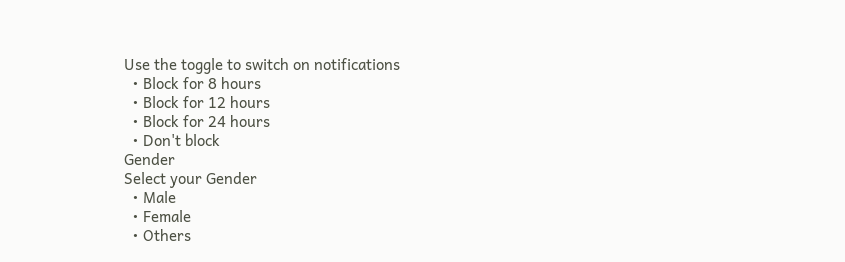Use the toggle to switch on notifications
  • Block for 8 hours
  • Block for 12 hours
  • Block for 24 hours
  • Don't block
Gender
Select your Gender
  • Male
  • Female
  • Others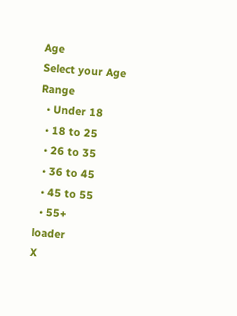Age
Select your Age Range
  • Under 18
  • 18 to 25
  • 26 to 35
  • 36 to 45
  • 45 to 55
  • 55+
loader
X